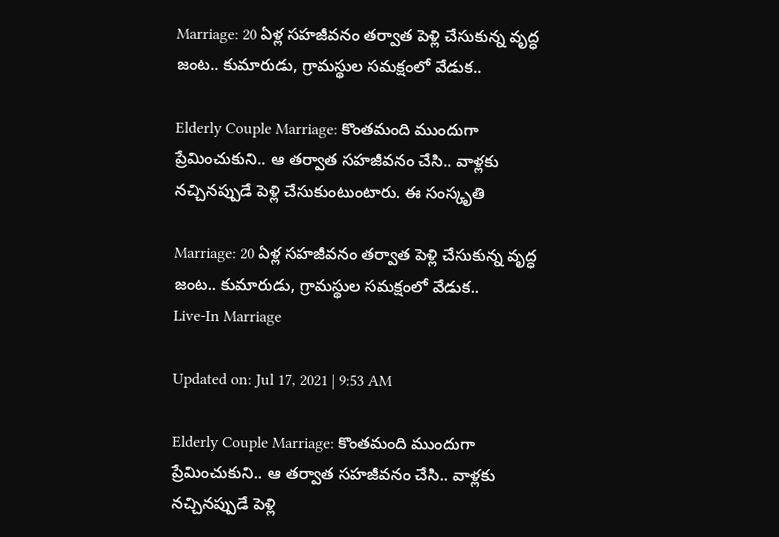Marriage: 20 ఏళ్ల సహజీవనం తర్వాత పెళ్లి చేసుకున్న వృద్ధ జంట.. కుమారుడు, గ్రామస్థుల సమక్షంలో వేడుక..

Elderly Couple Marriage: కొంతమంది ముందుగా ప్రేమించుకుని.. ఆ తర్వాత సహజీవనం చేసి.. వాళ్లకు నచ్చినప్పుడే పెళ్లి చేసుకుంటుంటారు. ఈ సంస్కృతి

Marriage: 20 ఏళ్ల సహజీవనం తర్వాత పెళ్లి చేసుకున్న వృద్ధ జంట.. కుమారుడు, గ్రామస్థుల సమక్షంలో వేడుక..
Live-In Marriage

Updated on: Jul 17, 2021 | 9:53 AM

Elderly Couple Marriage: కొంతమంది ముందుగా ప్రేమించుకుని.. ఆ తర్వాత సహజీవనం చేసి.. వాళ్లకు నచ్చినప్పుడే పెళ్లి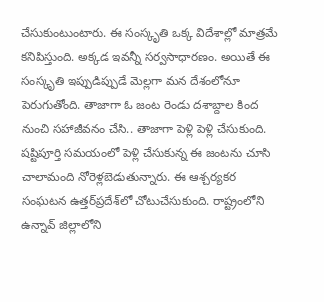చేసుకుంటుంటారు. ఈ సంస్కృతి ఒక్క విదేశాల్లో మాత్రమే కనిపిస్తుంది. అక్కడ ఇవన్నీ సర్వసాధారణం. అయితే ఈ సంస్కృతి ఇప్పుడిప్పుడే మెల్లగా మన దేశంలోనూ పెరుగుతోంది. తాజాగా ఓ జంట రెండు దశాబ్దాల కింద నుంచి సహాజీవనం చేసి.. తాజాగా పెళ్లి పెళ్లి చేసుకుంది. షష్టిపూర్తి సమయంలో పెళ్లి చేసుకున్న ఈ జంటను చూసి చాలామంది నోరెళ్లబెడుతున్నారు. ఈ ఆశ్చర్యకర సంఘటన ఉత్తర్‌ప్రదేశ్‌లో చోటుచేసుకుంది. రాష్ట్రంలోని ఉన్నావ్‌ జిల్లాలోని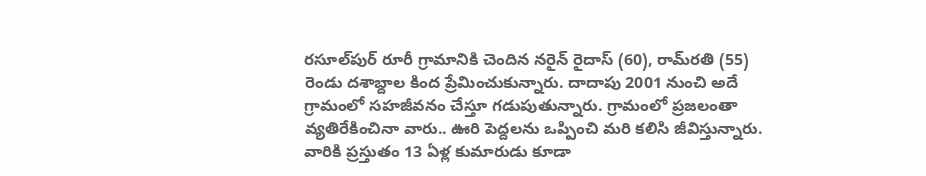రసూల్‌పుర్‌ రూరీ గ్రామానికి చెందిన నరైన్‌ రైదాస్‌ (60), రామ్‌రతి (55) రెండు దశాబ్దాల కింద ప్రేమించుకున్నారు. దాదాపు 2001 నుంచి అదే గ్రామంలో సహజీవనం చేస్తూ గడుపుతున్నారు. గ్రామంలో ప్రజలంతా వ్యతిరేకించినా వారు.. ఊరి పెద్దలను ఒప్పించి మరి కలిసి జీవిస్తున్నారు. వారికి ప్రస్తుతం 13 ఏళ్ల కుమారుడు కూడా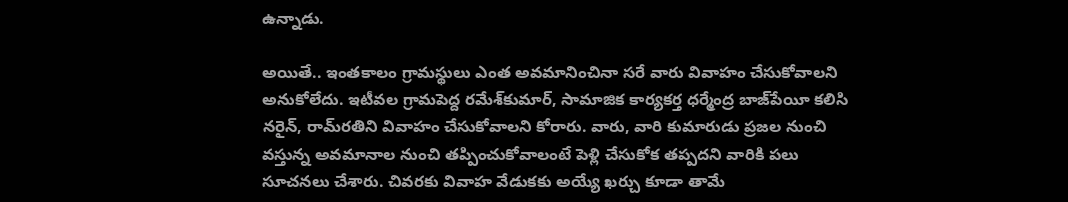ఉన్నాడు.

అయితే.. ఇంతకాలం గ్రామస్థులు ఎంత అవమానించినా సరే వారు వివాహం చేసుకోవాలని అనుకోలేదు. ఇటీవల గ్రామపెద్ద రమేశ్‌కుమార్‌, సామాజిక కార్యకర్త ధర్మేంద్ర బాజ్‌పేయీ కలిసి నరైన్‌, రామ్‌రతిని వివాహం చేసుకోవాలని కోరారు. వారు, వారి కుమారుడు ప్రజల నుంచి వస్తున్న అవమానాల నుంచి తప్పించుకోవాలంటే పెళ్లి చేసుకోక తప్పదని వారికి పలు సూచనలు చేశారు. చివరకు వివాహ వేడుకకు అయ్యే ఖర్చు కూడా తామే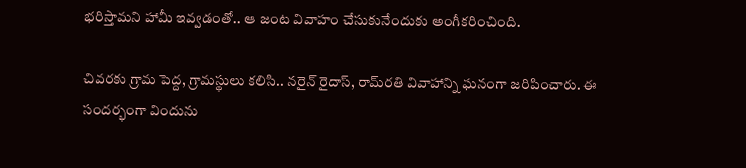భరిస్తామని హామీ ఇవ్వడంతో.. ఆ జంట వివాహం చేసుకునేందుకు అంగీకరించింది.

చివరకు గ్రామ పెద్ద, గ్రామస్థులు కలిసి.. నరైన్‌ రైదాస్‌, రామ్‌రతి వివాహాన్ని ఘనంగా జరిపించారు. ఈ సందర్భంగా విందును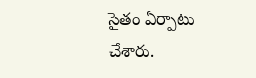సైతం ఏర్పాటు చేశారు.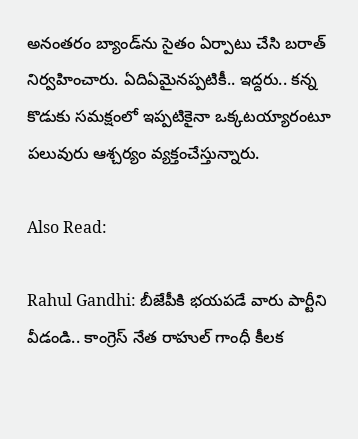అనంతరం బ్యాండ్‌ను సైతం ఏర్పాటు చేసి బరాత్ నిర్వహించారు. ఏదిఏమైనప్పటికీ.. ఇద్దరు.. కన్న కొడుకు సమక్షంలో ఇప్పటికైనా ఒక్కటయ్యారంటూ పలువురు ఆశ్చర్యం వ్యక్తంచేస్తున్నారు.

Also Read:

Rahul Gandhi: బీజేపీకి భయపడే వారు పార్టీని వీడండి.. కాంగ్రెస్ నేత రాహుల్ గాంధీ కీలక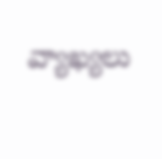వ్యాఖ్యలు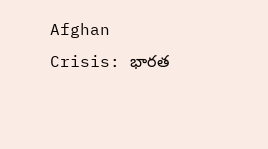Afghan Crisis: భారత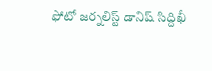ఫోటో జర్నలిస్ట్ డానిష్ సిద్దిఖీ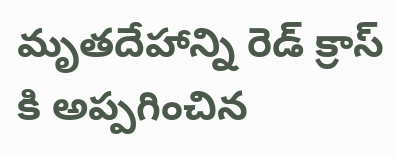మృతదేహాన్ని రెడ్ క్రాస్ కి అప్పగించిన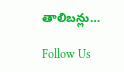తాలిబన్లు…

Follow Us